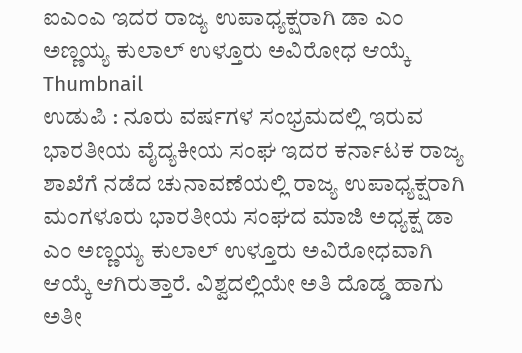ಐಎಂಎ ಇದರ ರಾಜ್ಯ ಉಪಾಧ್ಯಕ್ಷರಾಗಿ ಡಾ ಎಂ ಅಣ್ಣಯ್ಯ ಕುಲಾಲ್ ಉಳ್ತೂರು ಅವಿರೋಧ ಆಯ್ಕೆ
Thumbnail
ಉಡುಪಿ : ನೂರು ವರ್ಷಗಳ ಸಂಭ್ರಮದಲ್ಲಿ ಇರುವ ಭಾರತೀಯ ವೈದ್ಯಕೀಯ ಸಂಘ ಇದರ ಕರ್ನಾಟಕ ರಾಜ್ಯ ಶಾಖೆಗೆ ನಡೆದ ಚುನಾವಣೆಯಲ್ಲಿ ರಾಜ್ಯ ಉಪಾಧ್ಯಕ್ಷರಾಗಿ ಮಂಗಳೂರು ಭಾರತೀಯ ಸಂಘದ ಮಾಜಿ ಅಧ್ಯಕ್ಷ ಡಾ ಎಂ ಅಣ್ಣಯ್ಯ ಕುಲಾಲ್ ಉಳ್ತೂರು ಅವಿರೋಧವಾಗಿ ಆಯ್ಕೆ ಆಗಿರುತ್ತಾರೆ. ವಿಶ್ವದಲ್ಲಿಯೇ ಅತಿ ದೊಡ್ಡ ಹಾಗು ಅತೀ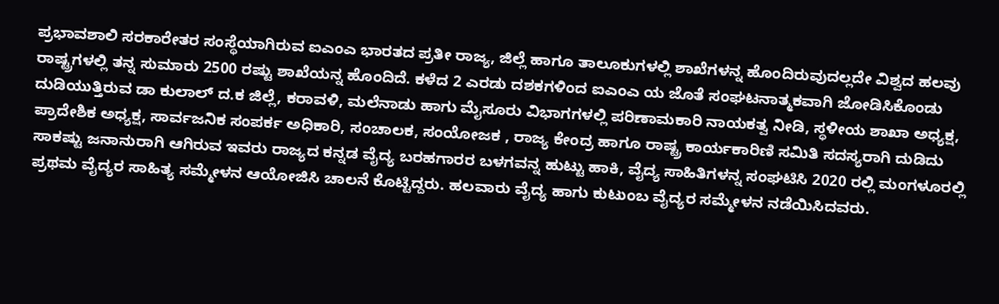ಪ್ರಭಾವಶಾಲಿ ಸರಕಾರೇತರ ಸಂಸ್ಥೆಯಾಗಿರುವ ಐಎಂಎ ಭಾರತದ ಪ್ರತೀ ರಾಜ್ಯ, ಜಿಲ್ಲೆ ಹಾಗೂ ತಾಲೂಕುಗಳಲ್ಲಿ ಶಾಖೆಗಳನ್ನ ಹೊಂದಿರುವುದಲ್ಲದೇ ವಿಶ್ವದ ಹಲವು ರಾಷ್ಟ್ರಗಳಲ್ಲಿ ತನ್ನ ಸುಮಾರು 2500 ರಷ್ಟು ಶಾಖೆಯನ್ನ ಹೊಂದಿದೆ. ಕಳೆದ 2 ಎರಡು ದಶಕಗಳಿಂದ ಐಎಂಎ ಯ ಜೊತೆ ಸಂಘಟನಾತ್ಮಕವಾಗಿ ಜೋಡಿಸಿಕೊಂಡು ದುಡಿಯುತ್ತಿರುವ ಡಾ ಕುಲಾಲ್ ದ.ಕ ಜಿಲ್ಲೆ, ಕರಾವಳಿ, ಮಲೆನಾಡು ಹಾಗು ಮೈಸೂರು ವಿಭಾಗಗಳಲ್ಲಿ ಪರಿಣಾಮಕಾರಿ ನಾಯಕತ್ವ ನೀಡಿ, ಸ್ಥಳೀಯ ಶಾಖಾ ಅಧ್ಯಕ್ಷ, ಪ್ರಾದೇಶಿಕ ಅಧ್ಯಕ್ಷ, ಸಾರ್ವಜನಿಕ ಸಂಪರ್ಕ ಅಧಿಕಾರಿ, ಸಂಚಾಲಕ, ಸಂಯೋಜಕ , ರಾಜ್ಯ ಕೇಂದ್ರ ಹಾಗೂ ರಾಷ್ಟ್ರ ಕಾರ್ಯಕಾರಿಣಿ ಸಮಿತಿ ಸದಸ್ಯರಾಗಿ ದುಡಿದು ಸಾಕಷ್ಟು ಜನಾನುರಾಗಿ ಆಗಿರುವ ಇವರು ರಾಜ್ಯದ ಕನ್ನಡ ವೈದ್ಯ ಬರಹಗಾರರ ಬಳಗವನ್ನ ಹುಟ್ಟು ಹಾಕಿ, ವೈದ್ಯ ಸಾಹಿತಿಗಳನ್ನ ಸಂಘಟಿಸಿ 2020 ರಲ್ಲಿ ಮಂಗಳೂರಲ್ಲಿ ಪ್ರಥಮ ವೈದ್ಯರ ಸಾಹಿತ್ಯ ಸಮ್ಮೇಳನ ಆಯೋಜಿಸಿ ಚಾಲನೆ ಕೊಟ್ಟಿದ್ದರು. ಹಲವಾರು ವೈದ್ಯ ಹಾಗು ಕುಟುಂಬ ವೈದ್ಯರ ಸಮ್ಮೇಳನ ನಡೆಯಿಸಿದವರು.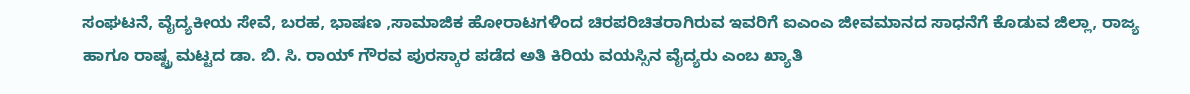ಸಂಘಟನೆ, ವೈದ್ಯಕೀಯ ಸೇವೆ, ಬರಹ, ಭಾಷಣ ,ಸಾಮಾಜಿಕ ಹೋರಾಟಗಳಿಂದ ಚಿರಪರಿಚಿತರಾಗಿರುವ ಇವರಿಗೆ ಐಎಂಎ ಜೀವಮಾನದ ಸಾಧನೆಗೆ ಕೊಡುವ ಜಿಲ್ಲಾ, ರಾಜ್ಯ ಹಾಗೂ ರಾಷ್ಟ್ರ ಮಟ್ಟದ ಡಾ. ಬಿ. ಸಿ. ರಾಯ್ ಗೌರವ ಪುರಸ್ಕಾರ ಪಡೆದ ಅತಿ ಕಿರಿಯ ವಯಸ್ಸಿನ ವೈದ್ಯರು ಎಂಬ ಖ್ಯಾತಿ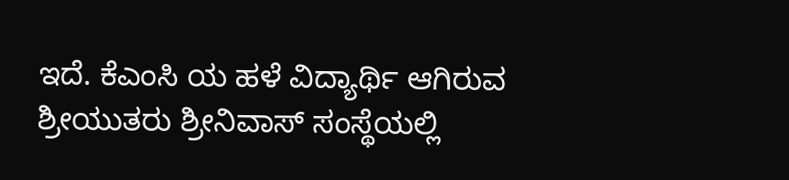ಇದೆ. ಕೆಎಂಸಿ ಯ ಹಳೆ ವಿದ್ಯಾರ್ಥಿ ಆಗಿರುವ ಶ್ರೀಯುತರು ಶ್ರೀನಿವಾಸ್ ಸಂಸ್ಥೆಯಲ್ಲಿ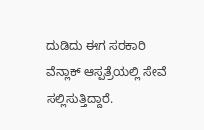ದುಡಿದು ಈಗ ಸರಕಾರಿ ವೆನ್ಲಾಕ್ ಆಸ್ಪತ್ರೆಯಲ್ಲಿ ಸೇವೆ ಸಲ್ಲಿಸುತ್ತಿದ್ದಾರೆ.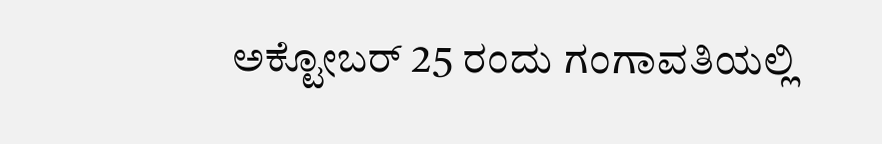ಅಕ್ಟೋಬರ್ 25 ರಂದು ಗಂಗಾವತಿಯಲ್ಲಿ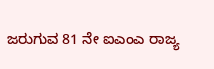ಜರುಗುವ 81 ನೇ ಐಎಂಎ ರಾಜ್ಯ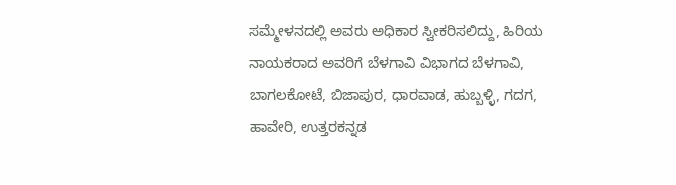ಸಮ್ಮೇಳನದಲ್ಲಿ ಅವರು ಅಧಿಕಾರ ಸ್ವೀಕರಿಸಲಿದ್ದು, ಹಿರಿಯ ನಾಯಕರಾದ ಅವರಿಗೆ ಬೆಳಗಾವಿ ವಿಭಾಗದ ಬೆಳಗಾವಿ, ಬಾಗಲಕೋಟೆ, ಬಿಜಾಪುರ, ಧಾರವಾಡ, ಹುಬ್ಬಳ್ಳಿ, ಗದಗ, ಹಾವೇರಿ, ಉತ್ತರಕನ್ನಡ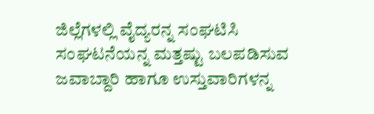ಜಿಲ್ಲೆಗಳಲ್ಲಿ ವೈದ್ಯರನ್ನ ಸಂಘಟಿಸಿ ಸಂಘಟನೆಯನ್ನ ಮತ್ತಷ್ಟು ಬಲಪಡಿಸುವ ಜವಾಬ್ದಾರಿ ಹಾಗೂ ಉಸ್ತುವಾರಿಗಳನ್ನ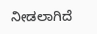ನೀಡಲಾಗಿದೆ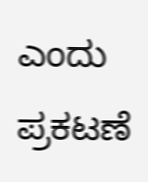ಎಂದು ಪ್ರಕಟಣೆ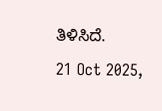ತಿಳಿಸಿದೆ.
21 Oct 2025,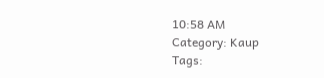10:58 AM
Category: Kaup
Tags: